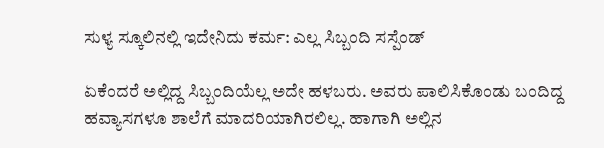ಸುಳ್ಯ ಸ್ಕೂಲಿನಲ್ಲಿ ಇದೇನಿದು ಕರ್ಮ: ಎಲ್ಲ ಸಿಬ್ಬಂದಿ ಸಸ್ಪೆಂಡ್

ಏಕೆಂದರೆ ಅಲ್ಲಿದ್ದ ಸಿಬ್ಬಂದಿಯೆಲ್ಲ ಅದೇ ಹಳಬರು. ಅವರು ಪಾಲಿಸಿಕೊಂಡು ಬಂದಿದ್ದ ಹವ್ಯಾಸಗಳೂ ಶಾಲೆಗೆ ಮಾದರಿಯಾಗಿರಲಿಲ್ಲ. ಹಾಗಾಗಿ ಅಲ್ಲಿನ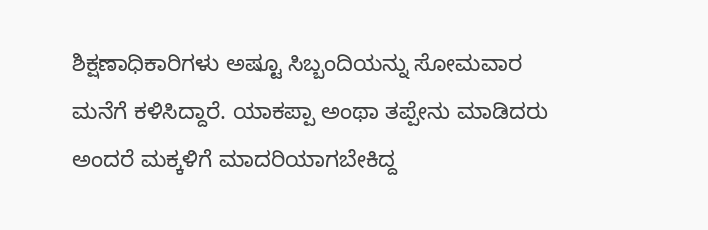ಶಿಕ್ಷಣಾಧಿಕಾರಿಗಳು ಅಷ್ಟೂ ಸಿಬ್ಬಂದಿಯನ್ನು ಸೋಮವಾರ ಮನೆಗೆ ಕಳಿಸಿದ್ದಾರೆ. ಯಾಕಪ್ಪಾ ಅಂಥಾ ತಪ್ಪೇನು ಮಾಡಿದರು ಅಂದರೆ ಮಕ್ಕಳಿಗೆ ಮಾದರಿಯಾಗಬೇಕಿದ್ದ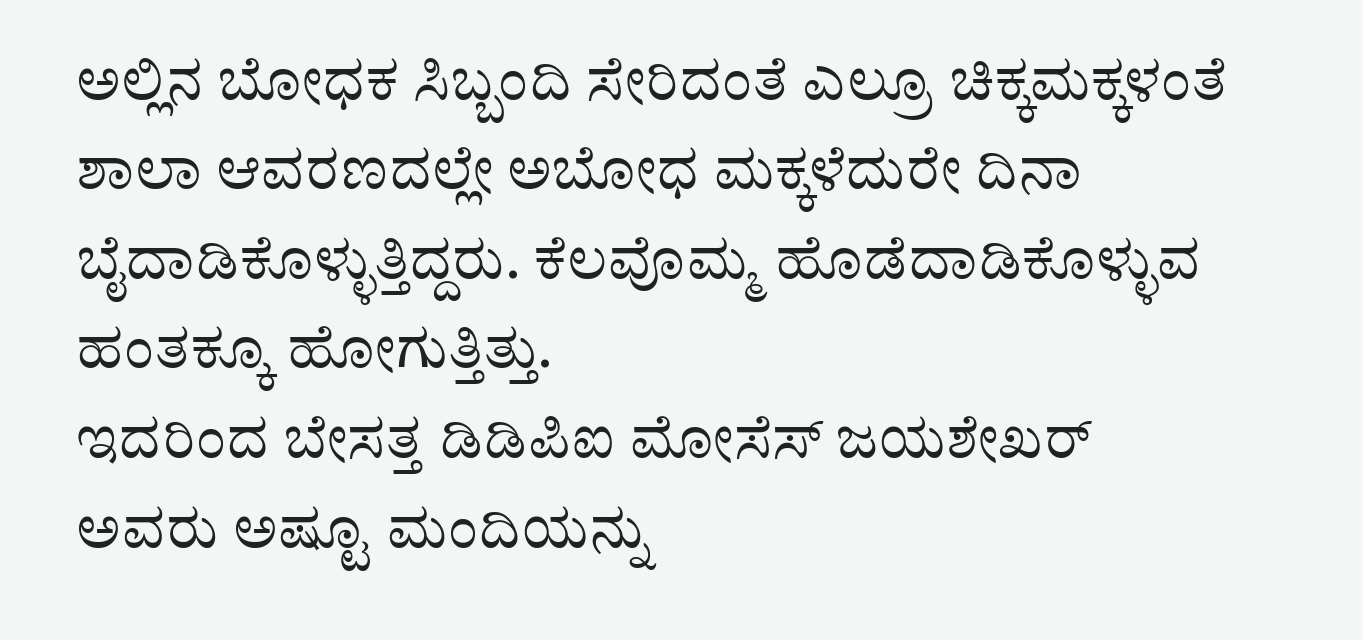ಅಲ್ಲಿನ ಬೋಧಕ ಸಿಬ್ಬಂದಿ ಸೇರಿದಂತೆ ಎಲ್ರೂ ಚಿಕ್ಕಮಕ್ಕಳಂತೆ ಶಾಲಾ ಆವರಣದಲ್ಲೇ ಅಬೋಧ ಮಕ್ಕಳೆದುರೇ ದಿನಾ ಬೈದಾಡಿಕೊಳ್ಳುತ್ತಿದ್ದರು. ಕೆಲವೊಮ್ಮ ಹೊಡೆದಾಡಿಕೊಳ್ಳುವ ಹಂತಕ್ಕೂ ಹೋಗುತ್ತಿತ್ತು.
ಇದರಿಂದ ಬೇಸತ್ತ ಡಿಡಿಪಿಐ ಮೋಸೆಸ್ ಜಯಶೇಖರ್ ಅವರು ಅಷ್ಟೂ ಮಂದಿಯನ್ನು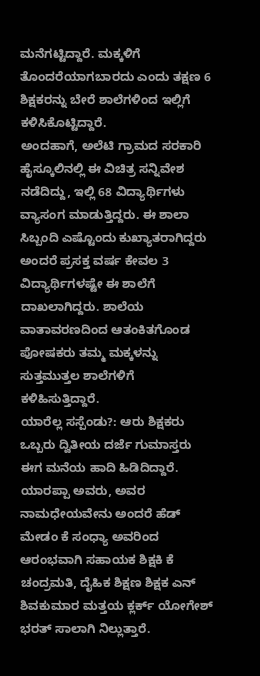ಮನೆಗಟ್ಟಿದ್ದಾರೆ. ಮಕ್ಕಳಿಗೆ ತೊಂದರೆಯಾಗಬಾರದು ಎಂದು ತಕ್ಷಣ 6 ಶಿಕ್ಷಕರನ್ನು ಬೇರೆ ಶಾಲೆಗಳಿಂದ ಇಲ್ಲಿಗೆ ಕಳಿಸಿಕೊಟ್ಟಿದ್ದಾರೆ.
ಅಂದಹಾಗೆ, ಅಲೆಟಿ ಗ್ರಾಮದ ಸರಕಾರಿ ಹೈಸ್ಕೂಲಿನಲ್ಲಿ ಈ ವಿಚಿತ್ರ ಸನ್ನಿವೇಶ ನಡೆದಿದ್ದು, ಇಲ್ಲಿ 68 ವಿದ್ಯಾರ್ಥಿಗಳು ವ್ಯಾಸಂಗ ಮಾಡುತ್ತಿದ್ದರು. ಈ ಶಾಲಾ ಸಿಬ್ಬಂದಿ ಎಷ್ಟೊಂದು ಕುಖ್ಯಾತರಾಗಿದ್ದರು ಅಂದರೆ ಪ್ರಸಕ್ತ ವರ್ಷ ಕೇವಲ 3 ವಿದ್ಯಾರ್ಥಿಗಳಷ್ಟೇ ಈ ಶಾಲೆಗೆ ದಾಖಲಾಗಿದ್ದರು. ಶಾಲೆಯ ವಾತಾವರಣದಿಂದ ಆತಂಕಿತಗೊಂಡ ಪೋಷಕರು ತಮ್ಮ ಮಕ್ಕಳನ್ನು ಸುತ್ತಮುತ್ತಲ ಶಾಲೆಗಳಿಗೆ ಕಳಿಹಿಸುತ್ತಿದ್ದಾರೆ.
ಯಾರೆಲ್ಲ ಸಸ್ಪೆಂಡು?: ಆರು ಶಿಕ್ಷಕರು ಒಬ್ಬರು ದ್ವಿತೀಯ ದರ್ಜೆ ಗುಮಾಸ್ತರು ಈಗ ಮನೆಯ ಹಾದಿ ಹಿಡಿದಿದ್ದಾರೆ. ಯಾರಪ್ಪಾ ಅವರು, ಅವರ ನಾಮಧೇಯವೇನು ಅಂದರೆ ಹೆಡ್ ಮೇಡಂ ಕೆ ಸಂಧ್ಯಾ ಅವರಿಂದ ಆರಂಭವಾಗಿ ಸಹಾಯಕ ಶಿಕ್ಷಕಿ ಕೆ ಚಂದ್ರಮತಿ, ದೈಹಿಕ ಶಿಕ್ಷಣ ಶಿಕ್ಷಕ ಎನ್ ಶಿವಕುಮಾರ ಮತ್ತಯ ಕ್ಲರ್ಕ್ ಯೋಗೇಶ್ ಭರತ್ ಸಾಲಾಗಿ ನಿಲ್ಲುತ್ತಾರೆ.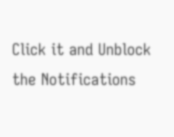Click it and Unblock the Notifications